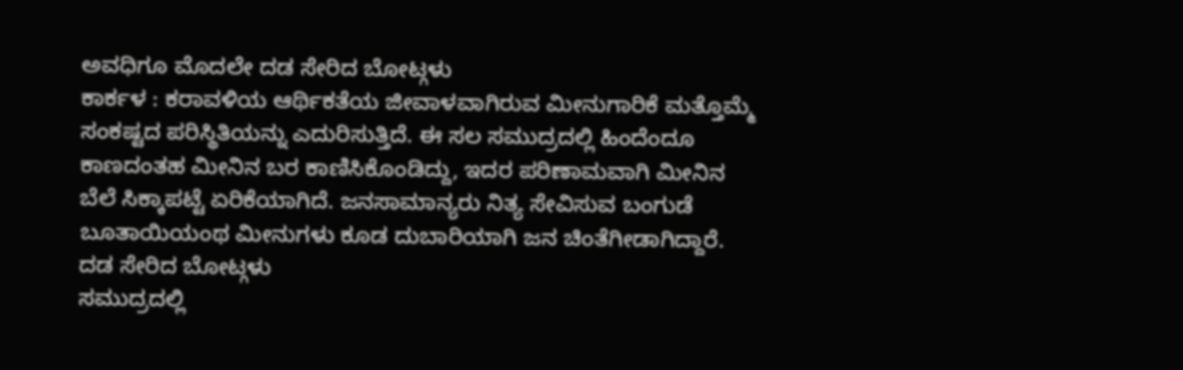ಅವಧಿಗೂ ಮೊದಲೇ ದಡ ಸೇರಿದ ಬೋಟ್ಗಳು
ಕಾರ್ಕಳ : ಕರಾವಳಿಯ ಆರ್ಥಿಕತೆಯ ಜೀವಾಳವಾಗಿರುವ ಮೀನುಗಾರಿಕೆ ಮತ್ತೊಮ್ಮೆ ಸಂಕಷ್ಟದ ಪರಿಸ್ಥಿತಿಯನ್ನು ಎದುರಿಸುತ್ತಿದೆ. ಈ ಸಲ ಸಮುದ್ರದಲ್ಲಿ ಹಿಂದೆಂದೂ ಕಾಣದಂತಹ ಮೀನಿನ ಬರ ಕಾಣಿಸಿಕೊಂಡಿದ್ದು, ಇದರ ಪರಿಣಾಮವಾಗಿ ಮೀನಿನ ಬೆಲೆ ಸಿಕ್ಕಾಪಟ್ಟೆ ಏರಿಕೆಯಾಗಿದೆ. ಜನಸಾಮಾನ್ಯರು ನಿತ್ಯ ಸೇವಿಸುವ ಬಂಗುಡೆ ಬೂತಾಯಿಯಂಥ ಮೀನುಗಳು ಕೂಡ ದುಬಾರಿಯಾಗಿ ಜನ ಚಿಂತೆಗೀಡಾಗಿದ್ದಾರೆ.
ದಡ ಸೇರಿದ ಬೋಟ್ಗಳು
ಸಮುದ್ರದಲ್ಲಿ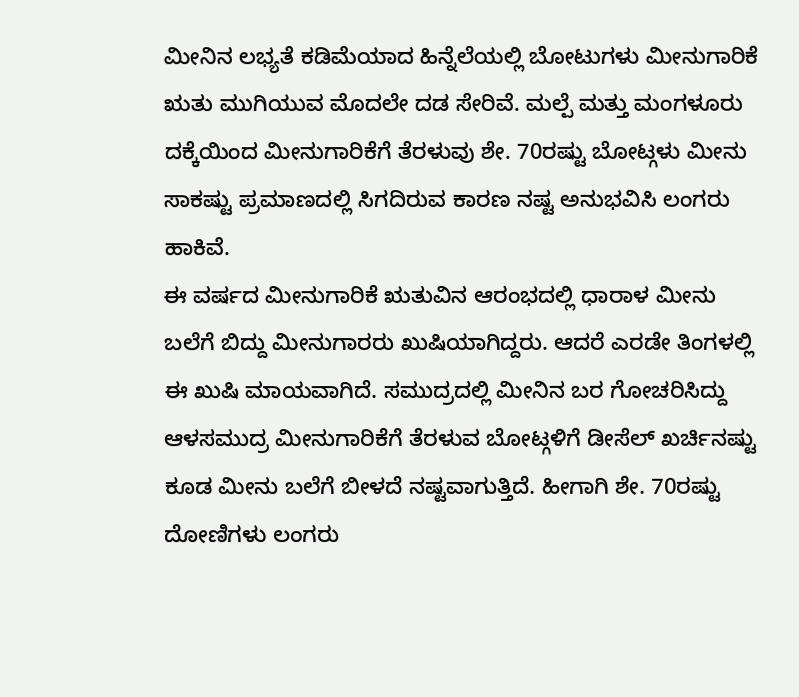ಮೀನಿನ ಲಭ್ಯತೆ ಕಡಿಮೆಯಾದ ಹಿನ್ನೆಲೆಯಲ್ಲಿ ಬೋಟುಗಳು ಮೀನುಗಾರಿಕೆ ಋತು ಮುಗಿಯುವ ಮೊದಲೇ ದಡ ಸೇರಿವೆ. ಮಲ್ಪೆ ಮತ್ತು ಮಂಗಳೂರು ದಕ್ಕೆಯಿಂದ ಮೀನುಗಾರಿಕೆಗೆ ತೆರಳುವು ಶೇ. 70ರಷ್ಟು ಬೋಟ್ಗಳು ಮೀನು ಸಾಕಷ್ಟು ಪ್ರಮಾಣದಲ್ಲಿ ಸಿಗದಿರುವ ಕಾರಣ ನಷ್ಟ ಅನುಭವಿಸಿ ಲಂಗರು ಹಾಕಿವೆ.
ಈ ವರ್ಷದ ಮೀನುಗಾರಿಕೆ ಋತುವಿನ ಆರಂಭದಲ್ಲಿ ಧಾರಾಳ ಮೀನು ಬಲೆಗೆ ಬಿದ್ದು ಮೀನುಗಾರರು ಖುಷಿಯಾಗಿದ್ದರು. ಆದರೆ ಎರಡೇ ತಿಂಗಳಲ್ಲಿ ಈ ಖುಷಿ ಮಾಯವಾಗಿದೆ. ಸಮುದ್ರದಲ್ಲಿ ಮೀನಿನ ಬರ ಗೋಚರಿಸಿದ್ದು ಆಳಸಮುದ್ರ ಮೀನುಗಾರಿಕೆಗೆ ತೆರಳುವ ಬೋಟ್ಗಳಿಗೆ ಡೀಸೆಲ್ ಖರ್ಚಿನಷ್ಟು ಕೂಡ ಮೀನು ಬಲೆಗೆ ಬೀಳದೆ ನಷ್ಟವಾಗುತ್ತಿದೆ. ಹೀಗಾಗಿ ಶೇ. 70ರಷ್ಟು ದೋಣಿಗಳು ಲಂಗರು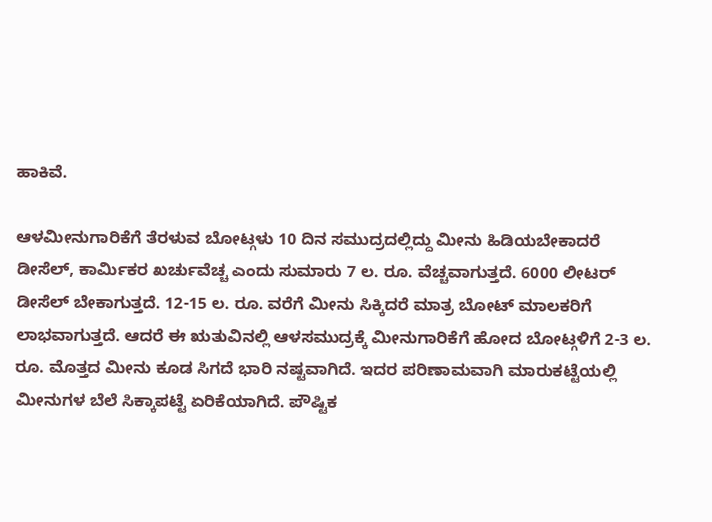ಹಾಕಿವೆ.

ಆಳಮೀನುಗಾರಿಕೆಗೆ ತೆರಳುವ ಬೋಟ್ಗಳು 10 ದಿನ ಸಮುದ್ರದಲ್ಲಿದ್ದು ಮೀನು ಹಿಡಿಯಬೇಕಾದರೆ ಡೀಸೆಲ್, ಕಾರ್ಮಿಕರ ಖರ್ಚುವೆಚ್ಚ ಎಂದು ಸುಮಾರು 7 ಲ. ರೂ. ವೆಚ್ಚವಾಗುತ್ತದೆ. 6000 ಲೀಟರ್ ಡೀಸೆಲ್ ಬೇಕಾಗುತ್ತದೆ. 12-15 ಲ. ರೂ. ವರೆಗೆ ಮೀನು ಸಿಕ್ಕಿದರೆ ಮಾತ್ರ ಬೋಟ್ ಮಾಲಕರಿಗೆ ಲಾಭವಾಗುತ್ತದೆ. ಆದರೆ ಈ ಋತುವಿನಲ್ಲಿ ಆಳಸಮುದ್ರಕ್ಕೆ ಮೀನುಗಾರಿಕೆಗೆ ಹೋದ ಬೋಟ್ಗಳಿಗೆ 2-3 ಲ. ರೂ. ಮೊತ್ತದ ಮೀನು ಕೂಡ ಸಿಗದೆ ಭಾರಿ ನಷ್ಟವಾಗಿದೆ. ಇದರ ಪರಿಣಾಮವಾಗಿ ಮಾರುಕಟ್ಟೆಯಲ್ಲಿ ಮೀನುಗಳ ಬೆಲೆ ಸಿಕ್ಕಾಪಟ್ಟೆ ಏರಿಕೆಯಾಗಿದೆ. ಪೌಷ್ಟಿಕ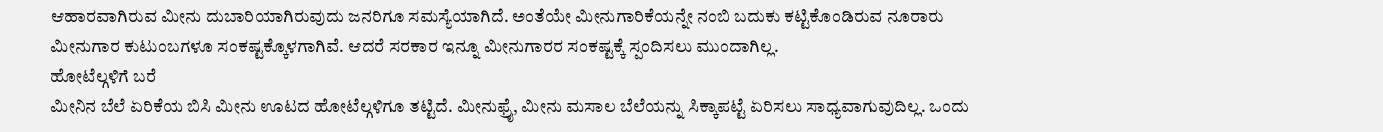ಆಹಾರವಾಗಿರುವ ಮೀನು ದುಬಾರಿಯಾಗಿರುವುದು ಜನರಿಗೂ ಸಮಸ್ಯೆಯಾಗಿದೆ. ಅಂತೆಯೇ ಮೀನುಗಾರಿಕೆಯನ್ನೇ ನಂಬಿ ಬದುಕು ಕಟ್ಟಿಕೊಂಡಿರುವ ನೂರಾರು ಮೀನುಗಾರ ಕುಟುಂಬಗಳೂ ಸಂಕಷ್ಟಕ್ಕೊಳಗಾಗಿವೆ. ಆದರೆ ಸರಕಾರ ಇನ್ನೂ ಮೀನುಗಾರರ ಸಂಕಷ್ಟಕ್ಕೆ ಸ್ಪಂದಿಸಲು ಮುಂದಾಗಿಲ್ಲ.
ಹೋಟೆಲ್ಗಳಿಗೆ ಬರೆ
ಮೀನಿನ ಬೆಲೆ ಏರಿಕೆಯ ಬಿಸಿ ಮೀನು ಊಟದ ಹೋಟೆಲ್ಗಳಿಗೂ ತಟ್ಟಿದೆ. ಮೀನುಫ್ರೈ, ಮೀನು ಮಸಾಲ ಬೆಲೆಯನ್ನು ಸಿಕ್ಕಾಪಟ್ಟೆ ಏರಿಸಲು ಸಾಧ್ಯವಾಗುವುದಿಲ್ಲ. ಒಂದು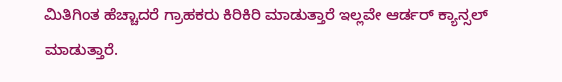ಮಿತಿಗಿಂತ ಹೆಚ್ಚಾದರೆ ಗ್ರಾಹಕರು ಕಿರಿಕಿರಿ ಮಾಡುತ್ತಾರೆ ಇಲ್ಲವೇ ಆರ್ಡರ್ ಕ್ಯಾನ್ಸಲ್ ಮಾಡುತ್ತಾರೆ.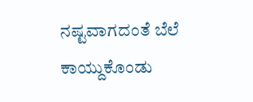ನಷ್ಟವಾಗದಂತೆ ಬೆಲೆ ಕಾಯ್ದುಕೊಂಡು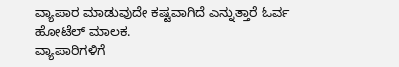ವ್ಯಾಪಾರ ಮಾಡುವುದೇ ಕಷ್ಟವಾಗಿದೆ ಎನ್ನುತ್ತಾರೆ ಓರ್ವ ಹೋಟೆಲ್ ಮಾಲಕ.
ವ್ಯಾಪಾರಿಗಳಿಗೆ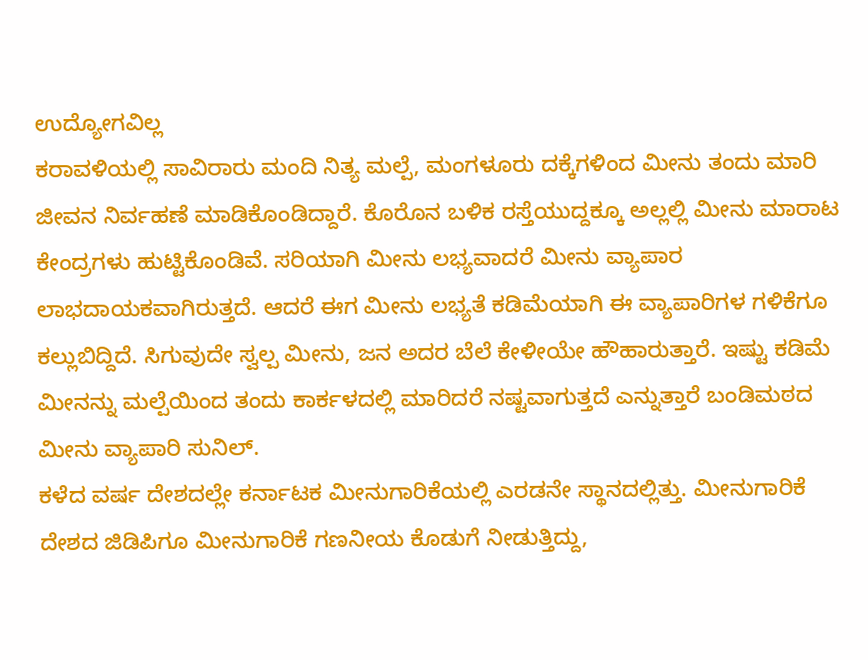ಉದ್ಯೋಗವಿಲ್ಲ
ಕರಾವಳಿಯಲ್ಲಿ ಸಾವಿರಾರು ಮಂದಿ ನಿತ್ಯ ಮಲ್ಪೆ, ಮಂಗಳೂರು ದಕ್ಕೆಗಳಿಂದ ಮೀನು ತಂದು ಮಾರಿ ಜೀವನ ನಿರ್ವಹಣೆ ಮಾಡಿಕೊಂಡಿದ್ದಾರೆ. ಕೊರೊನ ಬಳಿಕ ರಸ್ತೆಯುದ್ದಕ್ಕೂ ಅಲ್ಲಲ್ಲಿ ಮೀನು ಮಾರಾಟ ಕೇಂದ್ರಗಳು ಹುಟ್ಟಿಕೊಂಡಿವೆ. ಸರಿಯಾಗಿ ಮೀನು ಲಭ್ಯವಾದರೆ ಮೀನು ವ್ಯಾಪಾರ ಲಾಭದಾಯಕವಾಗಿರುತ್ತದೆ. ಆದರೆ ಈಗ ಮೀನು ಲಭ್ಯತೆ ಕಡಿಮೆಯಾಗಿ ಈ ವ್ಯಾಪಾರಿಗಳ ಗಳಿಕೆಗೂ ಕಲ್ಲುಬಿದ್ದಿದೆ. ಸಿಗುವುದೇ ಸ್ವಲ್ಪ ಮೀನು, ಜನ ಅದರ ಬೆಲೆ ಕೇಳೀಯೇ ಹೌಹಾರುತ್ತಾರೆ. ಇಷ್ಟು ಕಡಿಮೆ ಮೀನನ್ನು ಮಲ್ಪೆಯಿಂದ ತಂದು ಕಾರ್ಕಳದಲ್ಲಿ ಮಾರಿದರೆ ನಷ್ಟವಾಗುತ್ತದೆ ಎನ್ನುತ್ತಾರೆ ಬಂಡಿಮಠದ ಮೀನು ವ್ಯಾಪಾರಿ ಸುನಿಲ್.
ಕಳೆದ ವರ್ಷ ದೇಶದಲ್ಲೇ ಕರ್ನಾಟಕ ಮೀನುಗಾರಿಕೆಯಲ್ಲಿ ಎರಡನೇ ಸ್ಥಾನದಲ್ಲಿತ್ತು. ಮೀನುಗಾರಿಕೆ ದೇಶದ ಜಿಡಿಪಿಗೂ ಮೀನುಗಾರಿಕೆ ಗಣನೀಯ ಕೊಡುಗೆ ನೀಡುತ್ತಿದ್ದು,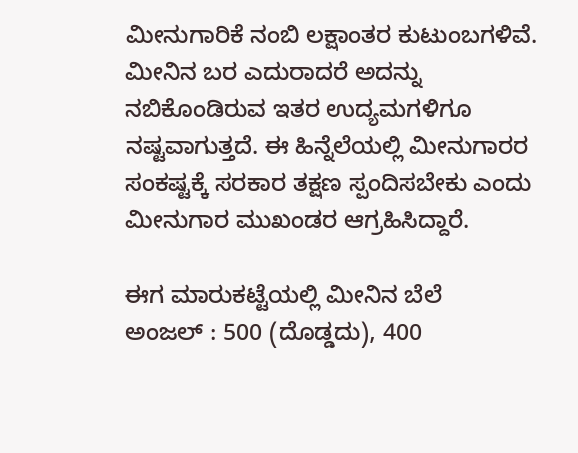ಮೀನುಗಾರಿಕೆ ನಂಬಿ ಲಕ್ಷಾಂತರ ಕುಟುಂಬಗಳಿವೆ. ಮೀನಿನ ಬರ ಎದುರಾದರೆ ಅದನ್ನು ನಬಿಕೊಂಡಿರುವ ಇತರ ಉದ್ಯಮಗಳಿಗೂ ನಷ್ಟವಾಗುತ್ತದೆ. ಈ ಹಿನ್ನೆಲೆಯಲ್ಲಿ ಮೀನುಗಾರರ ಸಂಕಷ್ಟಕ್ಕೆ ಸರಕಾರ ತಕ್ಷಣ ಸ್ಪಂದಿಸಬೇಕು ಎಂದು ಮೀನುಗಾರ ಮುಖಂಡರ ಆಗ್ರಹಿಸಿದ್ದಾರೆ.

ಈಗ ಮಾರುಕಟ್ಟೆಯಲ್ಲಿ ಮೀನಿನ ಬೆಲೆ
ಅಂಜಲ್ : 500 (ದೊಡ್ಡದು), 400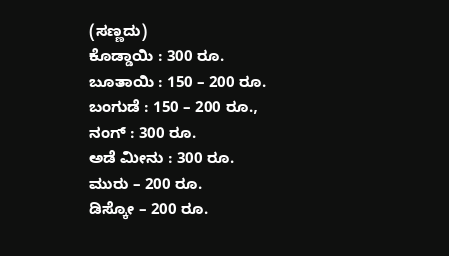(ಸಣ್ಣದು)
ಕೊಡ್ಡಾಯಿ : 300 ರೂ.
ಬೂತಾಯಿ : 150 – 200 ರೂ.
ಬಂಗುಡೆ : 150 – 200 ರೂ.,
ನಂಗ್ : 300 ರೂ.
ಅಡೆ ಮೀನು : 300 ರೂ.
ಮುರು – 200 ರೂ.
ಡಿಸ್ಕೋ – 200 ರೂ.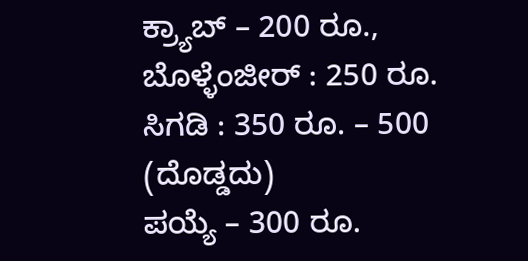ಕ್ರ್ಯಾಬ್ – 200 ರೂ.,
ಬೊಳ್ಳೆಂಜೀರ್ : 250 ರೂ.
ಸಿಗಡಿ : 350 ರೂ. – 500 (ದೊಡ್ಡದು)
ಪಯ್ಯೆ – 300 ರೂ.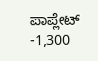ಪಾಪ್ಲೇಟ್ -1,300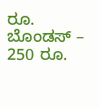ರೂ.
ಬೊಂಡಸ್ – 250 ರೂ.